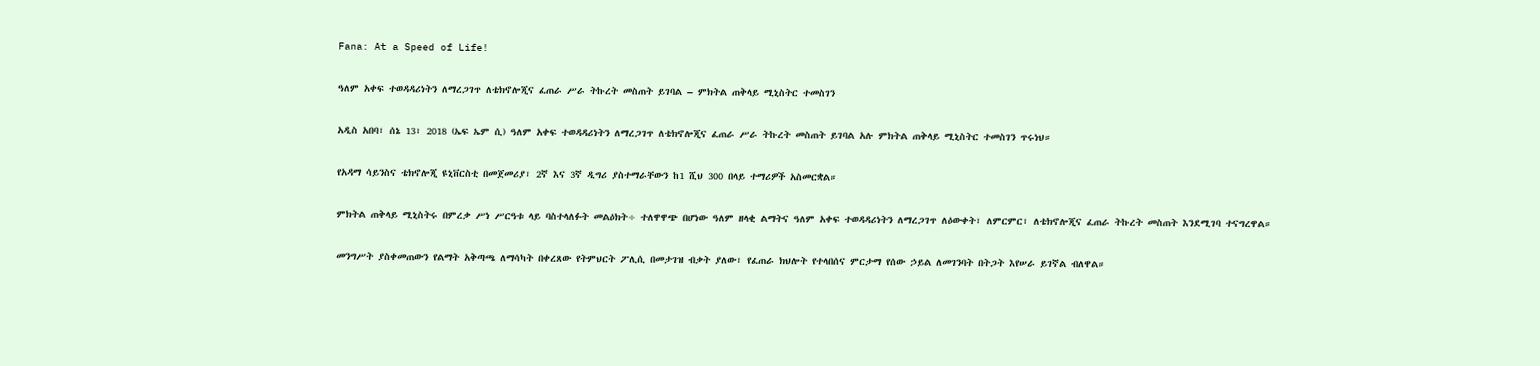Fana: At a Speed of Life!

ዓለም አቀፍ ተወዳዳሪነትን ለማረጋገጥ ለቴክኖሎጂና ፈጠራ ሥራ ትኩረት መስጠት ይገባል – ምክትል ጠቅላይ ሚኒስትር ተመስገን

አዲስ አበባ፣ ሰኔ 13፣ 2018 (ኤፍ ኤም ሲ) ዓለም አቀፍ ተወዳዳሪነትን ለማረጋገጥ ለቴክኖሎጂና ፈጠራ ሥራ ትኩረት መስጠት ይገባል አሉ ምክትል ጠቅላይ ሚኒስትር ተመስገን ጥሩነህ።

የአዳማ ሳይንስና ቴክኖሎጂ ዩኒቨርስቲ በመጀመሪያ፣ 2ኛ እና 3ኛ ዲግሪ ያስተማራቸውን ከ1 ሺህ 300 በላይ ተማሪዎች አስመርቋል።

ምክትል ጠቅላይ ሚኒስትሩ በምረቃ ሥነ ሥርዓቱ ላይ ባስተላለፉት መልዕክት÷ ተለዋዋጭ በሆነው ዓለም ዘላቂ ልማትና ዓለም አቀፍ ተወዳዳሪነትን ለማረጋገጥ ለዕውቀት፣ ለምርምር፣ ለቴክኖሎጂና ፈጠራ ትኩረት መስጠት እንደሚገባ ተናግረዋል።

መንግሥት ያስቀመጠውን የልማት አቅጣጫ ለማሳካት በቀረጸው የትምህርት ፖሊሲ በመታገዝ ብቃት ያለው፣ የፈጠራ ክህሎት የተላበሰና ምርታማ የሰው ኃይል ለመገንባት በትጋት እየሠራ ይገኛል ብለዋል።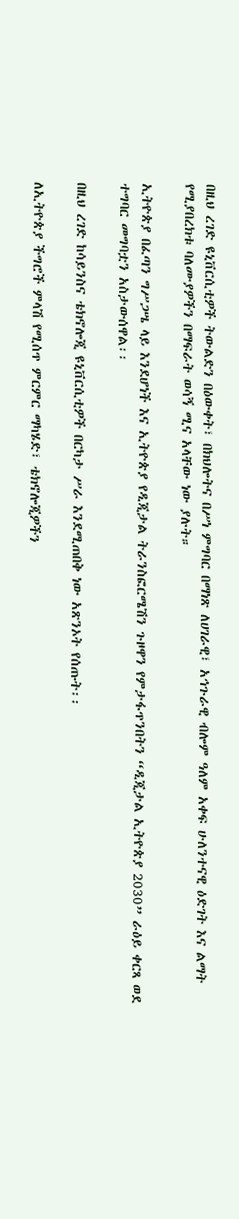በዚህ ረገድ ዩኒቨርሲቲዎች ትውልድን በዕውቀት፣ በክህሎትና በሥነ ምግባር በማነጽ ለሀገራዊ፣ አኅጉራዊ ብሎም ዓለም አቀፍ ሁለንተናዊ ዕድገት እና ልማት የሚያበረክቱ ባለሙያዎችን በማፍራት ወሳኝ ሚና አላቸው ነው ያሉት።

ኢትዮጵያ በፈጣን ግሥጋሤ ላይ እንደሆነች እና ኢትዮጵያ የዲጂታል ትራንስፎርሜሽን ጉዞዋን የምታፋጥንበትን “ዲጂታል ኢትዮጵያ 2030” ራዕይ ቀርጻ ወደ ተግባር መግባቷን አስታውሰዋል፡፡

በዚህ ረገድ ከሳይንስና ቴክኖሎጂ ዩኒቨርሲቲዎች በርካታ ሥራ እንደሚጠበቅ ነው አጽንኦት የሰጡት፡፡

ለኢትዮጵያ ችግሮች ምላሽ የሚሰጥ ምርምር ማካሄድ፣ ቴክኖሎጂዎችን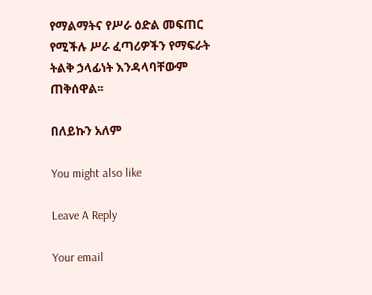የማልማትና የሥራ ዕድል መፍጠር የሚችሉ ሥራ ፈጣሪዎችን የማፍራት ትልቅ ኃላፊነት እንዳላባቸውም ጠቅሰዋል፡፡

በለይኩን አለም

You might also like

Leave A Reply

Your email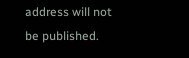address will not be published.